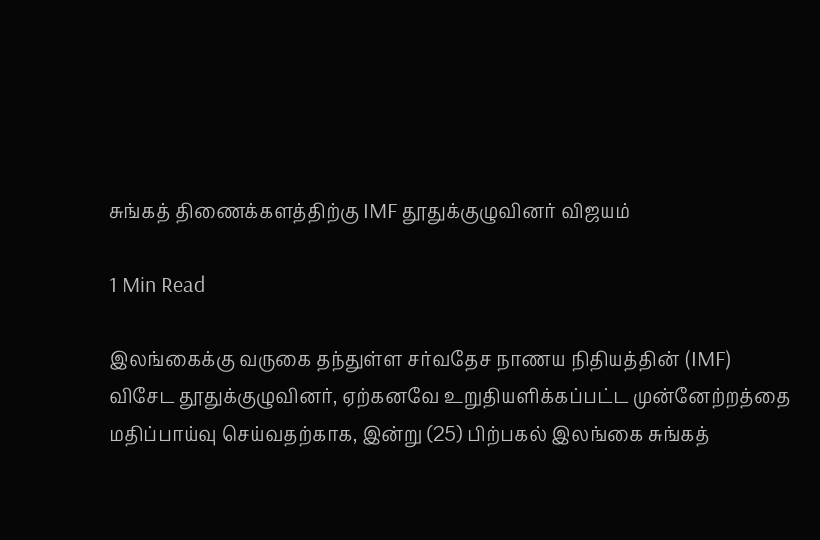சுங்கத் திணைக்களத்திற்கு IMF தூதுக்குழுவினர் விஜயம்

1 Min Read

இலங்கைக்கு வருகை தந்துள்ள சர்வதேச நாணய நிதியத்தின் (IMF) விசேட தூதுக்குழுவினர், ஏற்கனவே உறுதியளிக்கப்பட்ட முன்னேற்றத்தை மதிப்பாய்வு செய்வதற்காக, இன்று (25) பிற்பகல் இலங்கை சுங்கத்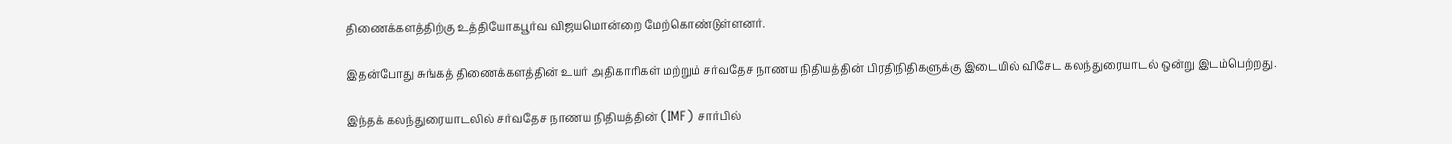திணைக்களத்திற்கு உத்தியோகபூர்வ விஜயமொன்றை மேற்கொண்டுள்ளனர்.

இதன்போது சுங்கத் திணைக்களத்தின் உயர் அதிகாரிகள் மற்றும் சர்வதேச நாணய நிதியத்தின் பிரதிநிதிகளுக்கு இடையில் விசேட கலந்துரையாடல் ஒன்று இடம்பெற்றது.

இந்தக் கலந்துரையாடலில் சர்வதேச நாணய நிதியத்தின் (IMF) சார்பில்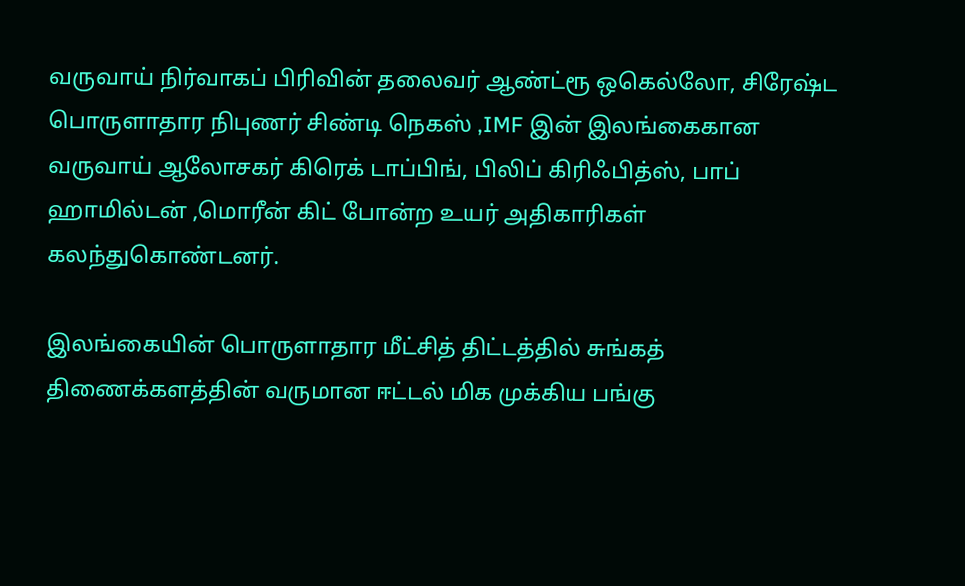வருவாய் நிர்வாகப் பிரிவின் தலைவர் ஆண்ட்ரூ ஒகெல்லோ, சிரேஷ்ட பொருளாதார நிபுணர் சிண்டி நெகஸ் ,IMF இன் இலங்கைகான வருவாய் ஆலோசகர் கிரெக் டாப்பிங், பிலிப் கிரிஃபித்ஸ், பாப் ஹாமில்டன் ,மொரீன் கிட் போன்ற உயர் அதிகாரிகள் கலந்துகொண்டனர்.

இலங்கையின் பொருளாதார மீட்சித் திட்டத்தில் சுங்கத் திணைக்களத்தின் வருமான ஈட்டல் மிக முக்கிய பங்கு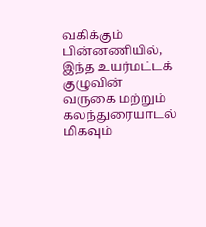வகிக்கும் பின்னணியில், இந்த உயர்மட்டக் குழுவின் வருகை மற்றும் கலந்துரையாடல் மிகவும்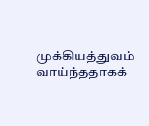முக்கியத்துவம் வாய்ந்ததாகக்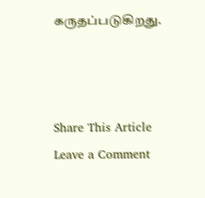கருதப்படுகிறது.



Share This Article
Leave a Comment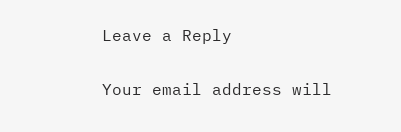Leave a Reply

Your email address will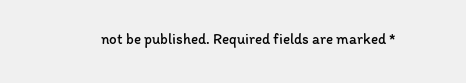not be published. Required fields are marked *